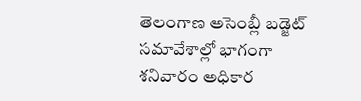తెలంగాణ అసెంబ్లీ బడ్జెట్ సమావేశాల్లో భాగంగా శనివారం అధికార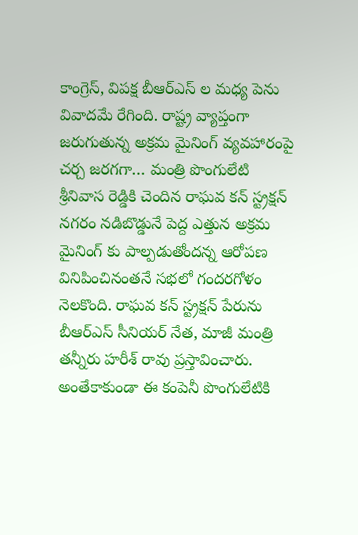కాంగ్రెస్, విపక్ష బీఆర్ఎస్ ల మధ్య పెను వివాదమే రేగింది. రాష్ట్ర వ్యాప్తంగా జరుగుతున్న అక్రమ మైనింగ్ వ్యవహారంపై చర్చ జరగగా… మంత్రి పొంగులేటి శ్రీనివాస రెడ్డికి చెందిన రాఘవ కన్ స్ట్రక్షన్ నగరం నడిబొడ్డునే పెద్ద ఎత్తున అక్రమ మైనింగ్ కు పాల్పడుతోందన్న ఆరోపణ వినిపించినంతనే సభలో గందరగోళం నెలకొంది. రాఘవ కన్ స్ట్రక్షన్ పేరును బీఆర్ఎస్ సీనియర్ నేత, మాజీ మంత్రి తన్నీరు హరీశ్ రావు ప్రస్తావించారు. అంతేకాకుండా ఈ కంపెనీ పొంగులేటికి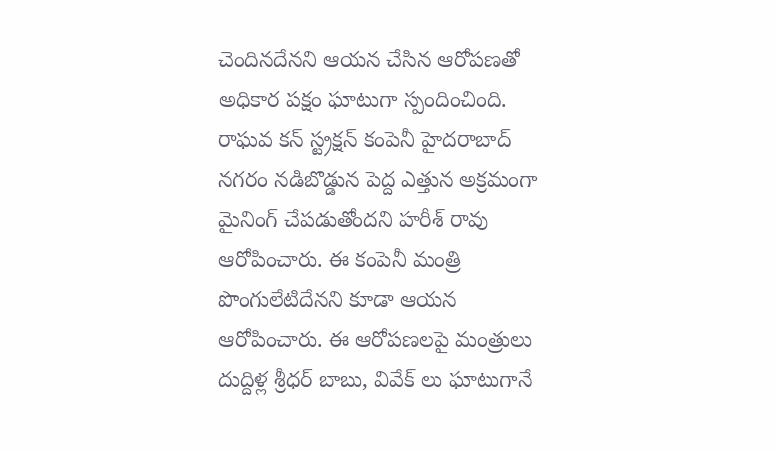చెందినదేనని ఆయన చేసిన ఆరోపణతో అధికార పక్షం ఘాటుగా స్పందించింది.
రాఘవ కన్ స్ట్రక్షన్ కంపెనీ హైదరాబాద్ నగరం నడిబొడ్డున పెద్ద ఎత్తున అక్రమంగా మైనింగ్ చేపడుతోందని హరీశ్ రావు ఆరోపించారు. ఈ కంపెనీ మంత్రి పొంగులేటిదేనని కూడా ఆయన ఆరోపించారు. ఈ ఆరోపణలపై మంత్రులు దుద్దిళ్ల శ్రీధర్ బాబు, వివేక్ లు ఘాటుగానే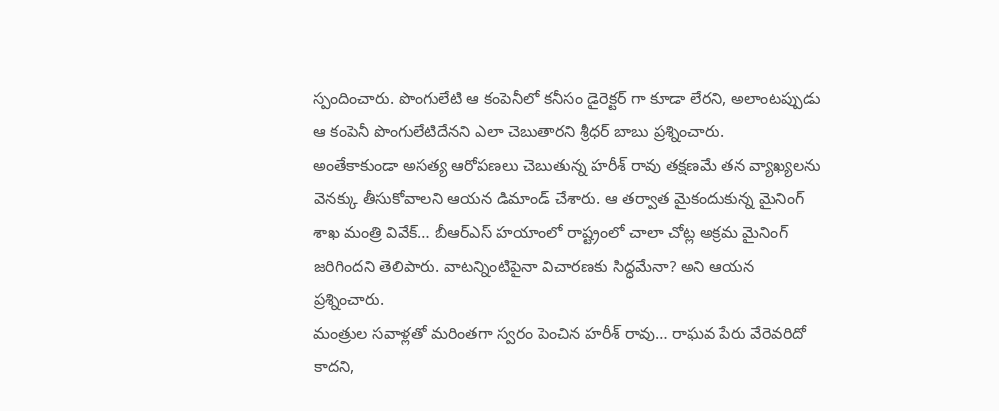స్పందించారు. పొంగులేటి ఆ కంపెనీలో కనీసం డైరెక్టర్ గా కూడా లేరని, అలాంటప్పుడు ఆ కంపెనీ పొంగులేటిదేనని ఎలా చెబుతారని శ్రీధర్ బాబు ప్రశ్నించారు.
అంతేకాకుండా అసత్య ఆరోపణలు చెబుతున్న హరీశ్ రావు తక్షణమే తన వ్యాఖ్యలను వెనక్కు తీసుకోవాలని ఆయన డిమాండ్ చేశారు. ఆ తర్వాత మైకందుకున్న మైనింగ్ శాఖ మంత్రి వివేక్… బీఆర్ఎస్ హయాంలో రాష్ట్రంలో చాలా చోట్ల అక్రమ మైనింగ్ జరిగిందని తెలిపారు. వాటన్నింటిపైనా విచారణకు సిద్ధమేనా? అని ఆయన ప్రశ్నించారు.
మంత్రుల సవాళ్లతో మరింతగా స్వరం పెంచిన హరీశ్ రావు… రాఘవ పేరు వేరెవరిదో కాదని,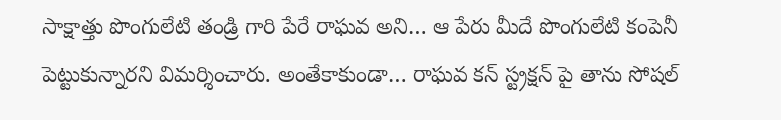సాక్షాత్తు పొంగులేటి తండ్రి గారి పేరే రాఘవ అని… ఆ పేరు మీదే పొంగులేటి కంపెనీ పెట్టుకున్నారని విమర్శించారు. అంతేకాకుండా… రాఘవ కన్ స్ట్రక్షన్ పై తాను సోషల్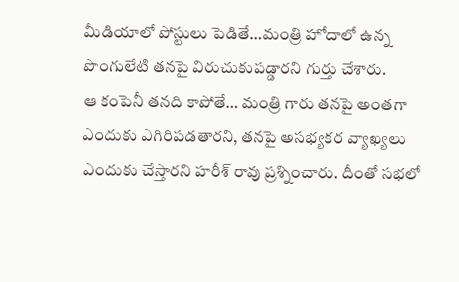మీడియాలో పోస్టులు పెడితే…మంత్రి హోదాలో ఉన్న పొంగులేటి తనపై విరుచుకుపడ్డారని గుర్తు చేశారు.
ఆ కంపెనీ తనది కాపోతే… మంత్రి గారు తనపై అంతగా ఎందుకు ఎగిరిపడతారని, తనపై అసభ్యకర వ్యాఖ్యలు ఎందుకు చేస్తారని హరీశ్ రావు ప్రశ్నించారు. దీంతో సభలో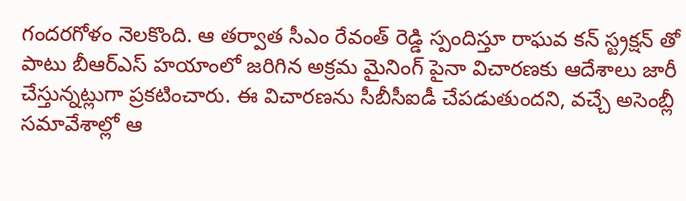గందరగోళం నెలకొంది. ఆ తర్వాత సీఎం రేవంత్ రెడ్డి స్పందిస్తూ రాఘవ కన్ స్ట్రక్షన్ తో పాటు బీఆర్ఎస్ హయాంలో జరిగిన అక్రమ మైనింగ్ పైనా విచారణకు ఆదేశాలు జారీ చేస్తున్నట్లుగా ప్రకటించారు. ఈ విచారణను సీబీసీఐడీ చేపడుతుందని, వచ్చే అసెంబ్లీ సమావేశాల్లో ఆ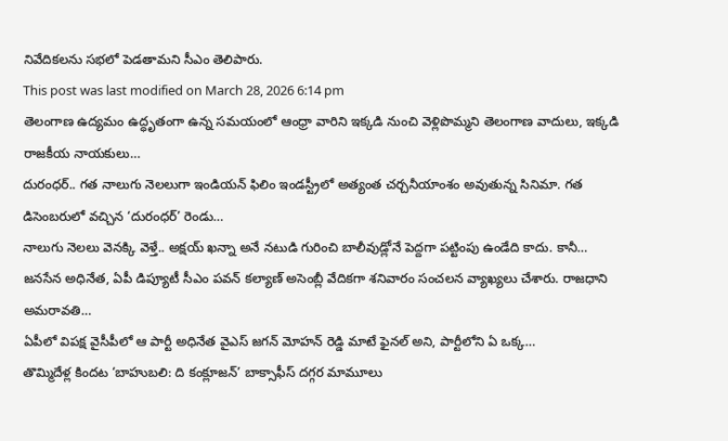నివేదికలను సభలో పెడతామని సీఎం తెలిపారు.
This post was last modified on March 28, 2026 6:14 pm
తెలంగాణ ఉద్యమం ఉద్ధృతంగా ఉన్న సమయంలో ఆంధ్రా వారిని ఇక్కడి నుంచి వెళ్లిపొమ్మని తెలంగాణ వాదులు, ఇక్కడి రాజకీయ నాయకులు…
దురంధర్.. గత నాలుగు నెలలుగా ఇండియన్ ఫిలిం ఇండస్ట్రీలో అత్యంత చర్చనీయాంశం అవుతున్న సినిమా. గత డిసెంబరులో వచ్చిన ‘దురంధర్’ రెండు…
నాలుగు నెలలు వెనక్కి వెళ్తే.. అక్షయ్ ఖన్నా అనే నటుడి గురించి బాలీవుడ్లోనే పెద్దగా పట్టింపు ఉండేది కాదు. కానీ…
జనసేన అధినేత, ఏపీ డిప్యూటీ సీఎం పవన్ కల్యాణ్ అసెంబ్లీ వేదికగా శనివారం సంచలన వ్యాఖ్యలు చేశారు. రాజధాని అమరావతి…
ఏపీలో విపక్ష వైసీపీలో ఆ పార్టీ అధినేత వైఎస్ జగన్ మోహన్ రెడ్డి మాటే ఫైనల్ అని, పార్టీలోని ఏ ఒక్క…
తొమ్మిదేళ్ల కిందట ‘బాహుబలి: ది కంక్లూజన్’ బాక్సాఫీస్ దగ్గర మామూలు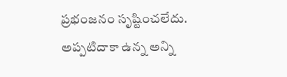ప్రభంజనం సృష్టించలేదు. అప్పటిదాకా ఉన్న అన్ని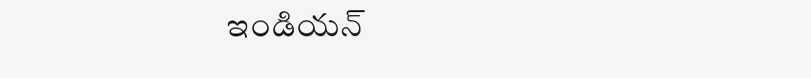ఇండియన్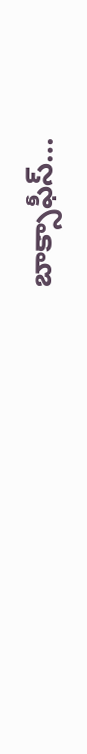బాక్సాఫీస్…